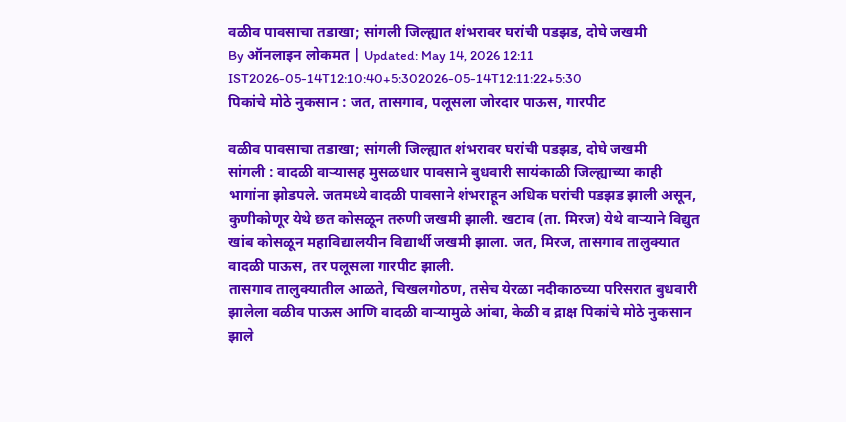वळीव पावसाचा तडाखा; सांगली जिल्ह्यात शंभरावर घरांची पडझड, दोघे जखमी
By ऑनलाइन लोकमत | Updated: May 14, 2026 12:11 IST2026-05-14T12:10:40+5:302026-05-14T12:11:22+5:30
पिकांचे मोठे नुकसान : जत, तासगाव, पलूसला जोरदार पाऊस, गारपीट

वळीव पावसाचा तडाखा; सांगली जिल्ह्यात शंभरावर घरांची पडझड, दोघे जखमी
सांगली : वादळी वाऱ्यासह मुसळधार पावसाने बुधवारी सायंकाळी जिल्ह्याच्या काही भागांना झोडपले. जतमध्ये वादळी पावसाने शंभराहून अधिक घरांची पडझड झाली असून, कुणीकोणूर येथे छत कोसळून तरुणी जखमी झाली. खटाव (ता. मिरज) येथे वाऱ्याने विद्युत खांब कोसळून महाविद्यालयीन विद्यार्थी जखमी झाला. जत, मिरज, तासगाव तालुक्यात वादळी पाऊस, तर पलूसला गारपीट झाली.
तासगाव तालुक्यातील आळते, चिखलगोठण, तसेच येरळा नदीकाठच्या परिसरात बुधवारी झालेला वळीव पाऊस आणि वादळी वाऱ्यामुळे आंबा, केळी व द्राक्ष पिकांचे मोठे नुकसान झाले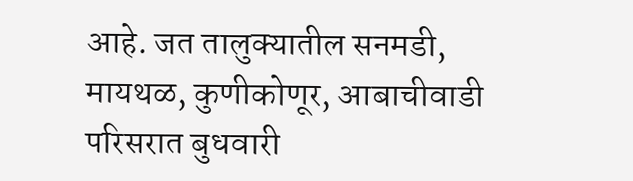आहे. जत तालुक्यातील सनमडी, मायथळ, कुणीकोणूर, आबाचीवाडी परिसरात बुधवारी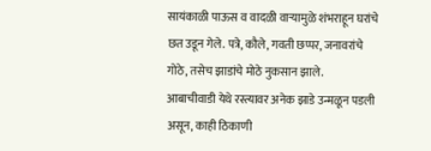सायंकाळी पाऊस व वादळी वाऱ्यामुळे शंभराहून घरांचे छत उडून गेले. पत्रे, कौले, गवती छप्पर, जनावरांचे गोठे, तसेच झाडांचे मोठे नुकसान झाले.
आबाचीवाडी येथे रस्त्यावर अनेक झाडे उन्मळून पडली असून, काही ठिकाणी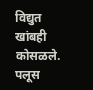विद्युत खांबही कोसळले. पलूस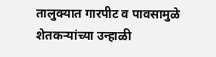तालुक्यात गारपीट व पावसामुळे शेतकऱ्यांच्या उन्हाळी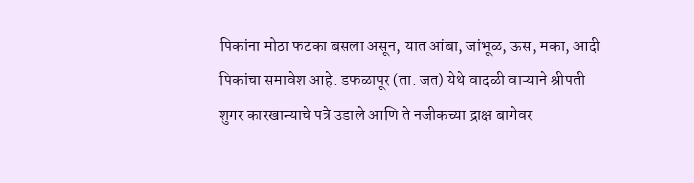पिकांना मोठा फटका बसला असून, यात आंबा, जांभूळ, ऊस, मका, आदी पिकांचा समावेश आहे. डफळापूर (ता. जत) येथे वादळी वाऱ्याने श्रीपती शुगर कारखान्याचे पत्रे उडाले आणि ते नजीकच्या द्राक्ष बागेवर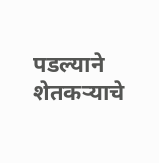पडल्याने शेतकऱ्याचे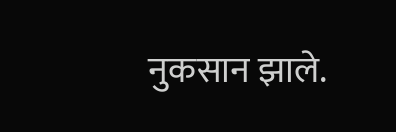नुकसान झाले.